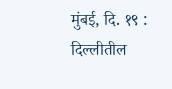मुंबई, दि. १९ : दिल्लीतील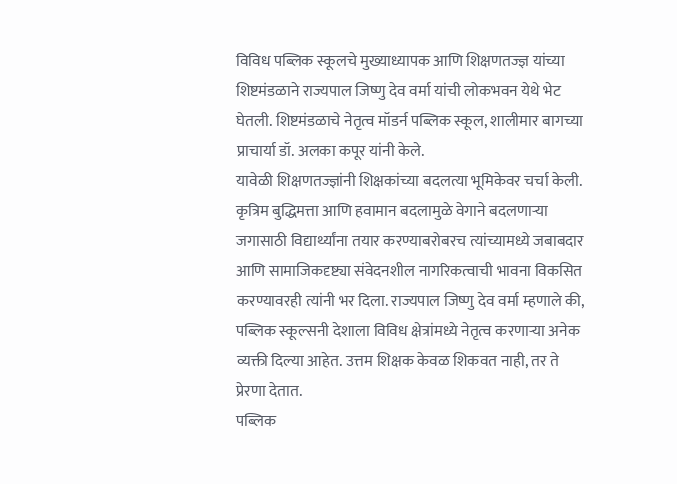विविध पब्लिक स्कूलचे मुख्याध्यापक आणि शिक्षणतज्ज्ञ यांच्या शिष्टमंडळाने राज्यपाल जिष्णु देव वर्मा यांची लोकभवन येथे भेट घेतली. शिष्टमंडळाचे नेतृत्व मॉडर्न पब्लिक स्कूल, शालीमार बागच्या प्राचार्या डॉ. अलका कपूर यांनी केले.
यावेळी शिक्षणतज्ज्ञांनी शिक्षकांच्या बदलत्या भूमिकेवर चर्चा केली. कृत्रिम बुद्धिमत्ता आणि हवामान बदलामुळे वेगाने बदलणाऱ्या जगासाठी विद्यार्थ्यांना तयार करण्याबरोबरच त्यांच्यामध्ये जबाबदार आणि सामाजिकदृष्ट्या संवेदनशील नागरिकत्वाची भावना विकसित करण्यावरही त्यांनी भर दिला. राज्यपाल जिष्णु देव वर्मा म्हणाले की, पब्लिक स्कूल्सनी देशाला विविध क्षेत्रांमध्ये नेतृत्व करणाऱ्या अनेक व्यक्ती दिल्या आहेत. उत्तम शिक्षक केवळ शिकवत नाही, तर ते प्रेरणा देतात.
पब्लिक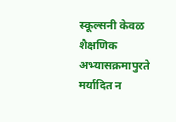स्कूल्सनी केवळ शैक्षणिक अभ्यासक्रमापुरते मर्यादित न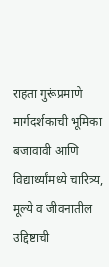राहता गुरूंप्रमाणे मार्गदर्शकाची भूमिका बजावावी आणि विद्यार्थ्यांमध्ये चारित्र्य, मूल्ये व जीवनातील उद्दिष्टाची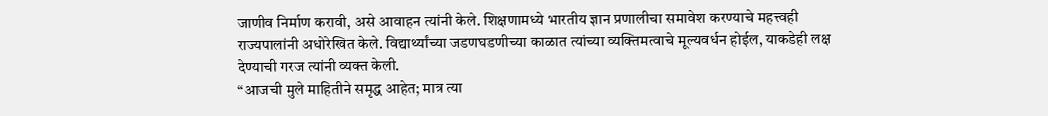जाणीव निर्माण करावी, असे आवाहन त्यांनी केले. शिक्षणामध्ये भारतीय ज्ञान प्रणालीचा समावेश करण्याचे महत्त्वही राज्यपालांनी अधोरेखित केले. विद्यार्थ्यांच्या जडणघडणीच्या काळात त्यांच्या व्यक्तिमत्वाचे मूल्यवर्धन होईल, याकडेही लक्ष देण्याची गरज त्यांनी व्यक्त केली.
“आजची मुले माहितीने समृद्ध आहेत; मात्र त्या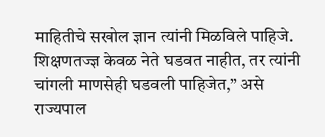माहितीचे सखोल ज्ञान त्यांनी मिळविले पाहिजे. शिक्षणतज्ज्ञ केवळ नेते घडवत नाहीत, तर त्यांनी चांगली माणसेही घडवली पाहिजेत,” असे राज्यपाल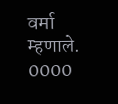वर्मा म्हणाले.
0000